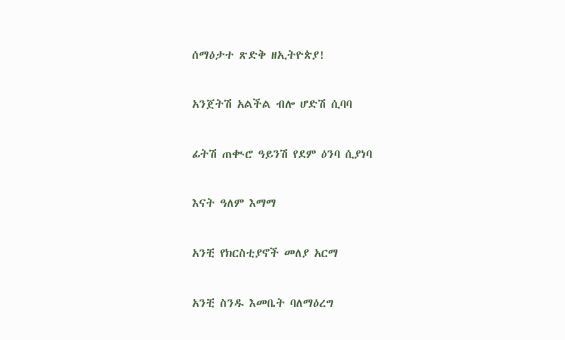ሰማዕታተ ጽድቅ ዘኢትዮጵያ!

አንጀትሽ አልችል ብሎ ሆድሽ ሲባባ

ፊትሽ ጠቊሮ ዓይንሽ የደም ዕንባ ሲያነባ

እናት ዓለም እማማ

አንቺ የክርስቲያኖች መለያ አርማ

አንቺ ስንዱ እመቤት ባለማዕረግ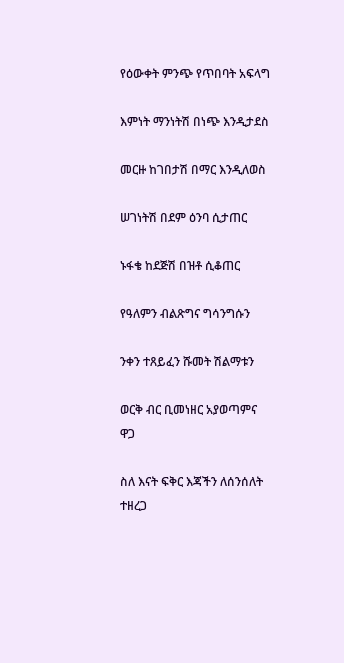የዕውቀት ምንጭ የጥበባት አፍላግ

እምነት ማንነትሽ በነጭ እንዲታደስ

መርዙ ከገበታሽ በማር እንዲለወስ

ሠገነትሽ በደም ዕንባ ሲታጠር

ኑፋቄ ከደጅሽ በዝቶ ሲቆጠር

የዓለምን ብልጽግና ግሳንግሱን

ንቀን ተጸይፈን ሹመት ሽልማቱን

ወርቅ ብር ቢመነዘር አያወጣምና ዋጋ

ስለ እናት ፍቅር እጃችን ለሰንሰለት ተዘረጋ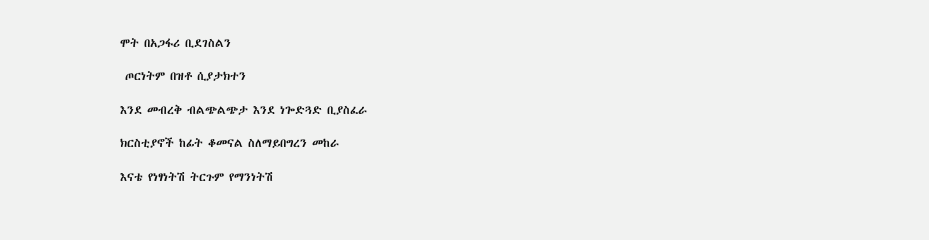ሞት በአጋፋሪ ቢደገስልን

 ጦርነትም በዝቶ ሲያታክተን

እንደ መብረቅ ብልጭልጭታ እንደ ነጐድጓድ ቢያስፈራ

ክርስቲያኖች ከፊት ቆመናል ስለማይበግረን መከራ

እናቴ የነፃነትሽ ትርጉም የማንነትሽ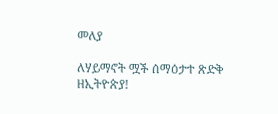መለያ

ለሃይማኖት ሟች ሰማዕታተ ጽድቅ ዘኢትዮጵያ!